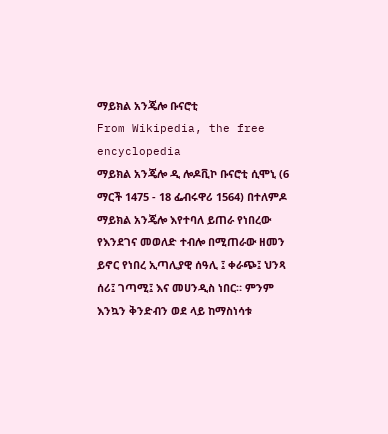ማይክል አንጄሎ ቡናሮቲ
From Wikipedia, the free encyclopedia
ማይክል አንጄሎ ዲ ሎዶቪኮ ቡናሮቲ ሲሞኒ (6 ማርች 1475 - 18 ፌብሩዋሪ 1564) በተለምዶ ማይክል አንጄሎ እየተባለ ይጠራ የነበረው የእንደገና መወለድ ተብሎ በሚጠራው ዘመን ይኖር የነበረ ኢጣሊያዊ ሰዓሊ ፤ ቀራጭ፤ ህንጻ ሰሪ፤ ገጣሚ፤ እና መሀንዲስ ነበር። ምንም እንኳን ቅንድብን ወደ ላይ ከማስነሳቱ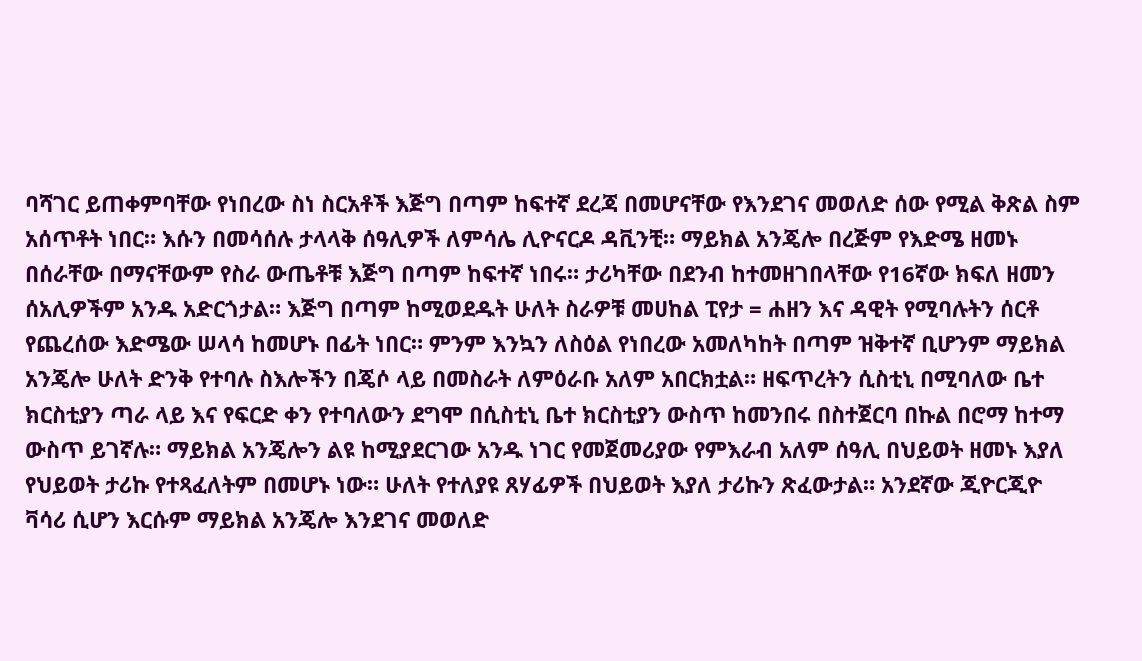ባሻገር ይጠቀምባቸው የነበረው ስነ ስርአቶች እጅግ በጣም ከፍተኛ ደረጃ በመሆናቸው የእንደገና መወለድ ሰው የሚል ቅጽል ስም አሰጥቶት ነበር። እሱን በመሳሰሉ ታላላቅ ሰዓሊዎች ለምሳሌ ሊዮናርዶ ዳቪንቺ። ማይክል አንጄሎ በረጅም የእድሜ ዘመኑ በሰራቸው በማናቸውም የስራ ውጤቶቹ እጅግ በጣም ከፍተኛ ነበሩ። ታሪካቸው በደንብ ከተመዘገበላቸው የ16ኛው ክፍለ ዘመን ሰአሊዎችም አንዱ አድርጎታል። እጅግ በጣም ከሚወደዱት ሁለት ስራዎቹ መሀከል ፒየታ = ሐዘን እና ዳዊት የሚባሉትን ሰርቶ የጨረሰው እድሜው ሠላሳ ከመሆኑ በፊት ነበር። ምንም እንኳን ለስዕል የነበረው አመለካከት በጣም ዝቅተኛ ቢሆንም ማይክል አንጄሎ ሁለት ድንቅ የተባሉ ስእሎችን በጄሶ ላይ በመስራት ለምዕራቡ አለም አበርክቷል። ዘፍጥረትን ሲስቲኒ በሚባለው ቤተ ክርስቲያን ጣራ ላይ እና የፍርድ ቀን የተባለውን ደግሞ በሲስቲኒ ቤተ ክርስቲያን ውስጥ ከመንበሩ በስተጀርባ በኩል በሮማ ከተማ ውስጥ ይገኛሉ። ማይክል አንጄሎን ልዩ ከሚያደርገው አንዱ ነገር የመጀመሪያው የምእራብ አለም ሰዓሊ በህይወት ዘመኑ እያለ የህይወት ታሪኩ የተጻፈለትም በመሆኑ ነው። ሁለት የተለያዩ ጸሃፊዎች በህይወት እያለ ታሪኩን ጽፈውታል። አንደኛው ጂዮርጂዮ ቫሳሪ ሲሆን እርሱም ማይክል አንጄሎ እንደገና መወለድ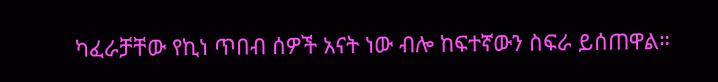ካፈራቻቸው የኪነ ጥበብ ሰዎች አናት ነው ብሎ ከፍተኛውን ስፍራ ይሰጠዋል።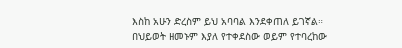እስከ አሁን ድረስም ይህ አባባል እንደቀጠለ ይገኛል። በህይወት ዘመኑም እያለ የተቀደስው ወይም የተባረከው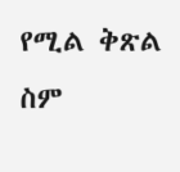የሚል ቅጽል ስም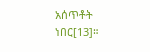አሰጥቶት ነበር[13]።